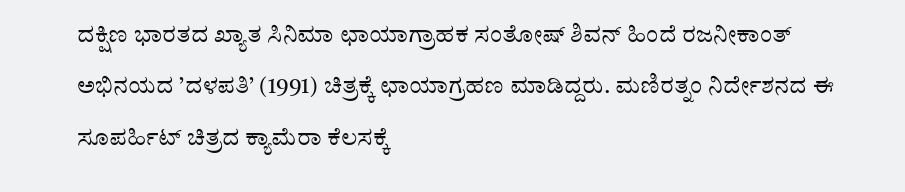ದಕ್ಷಿಣ ಭಾರತದ ಖ್ಯಾತ ಸಿನಿಮಾ ಛಾಯಾಗ್ರಾಹಕ ಸಂತೋಷ್ ಶಿವನ್ ಹಿಂದೆ ರಜನೀಕಾಂತ್ ಅಭಿನಯದ ’ದಳಪತಿ’ (1991) ಚಿತ್ರಕ್ಕೆ ಛಾಯಾಗ್ರಹಣ ಮಾಡಿದ್ದರು. ಮಣಿರತ್ನಂ ನಿರ್ದೇಶನದ ಈ ಸೂಪರ್ಹಿಟ್ ಚಿತ್ರದ ಕ್ಯಾಮೆರಾ ಕೆಲಸಕ್ಕೆ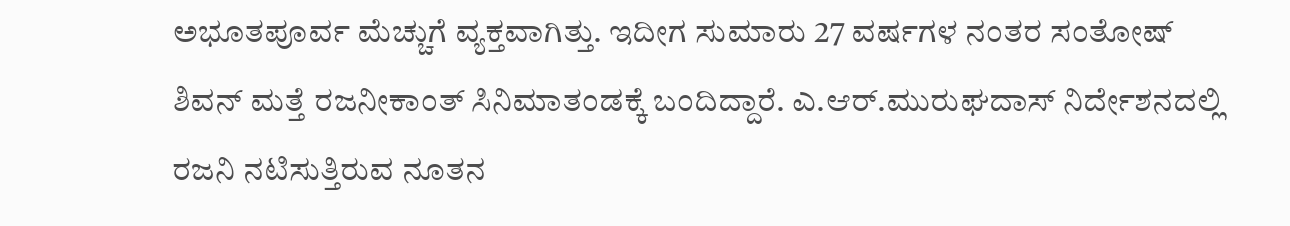ಅಭೂತಪೂರ್ವ ಮೆಚ್ಚುಗೆ ವ್ಯಕ್ತವಾಗಿತ್ತು. ಇದೀಗ ಸುಮಾರು 27 ವರ್ಷಗಳ ನಂತರ ಸಂತೋಷ್ ಶಿವನ್ ಮತ್ತೆ ರಜನೀಕಾಂತ್ ಸಿನಿಮಾತಂಡಕ್ಕೆ ಬಂದಿದ್ದಾರೆ. ಎ.ಆರ್.ಮುರುಘದಾಸ್ ನಿರ್ದೇಶನದಲ್ಲಿ ರಜನಿ ನಟಿಸುತ್ತಿರುವ ನೂತನ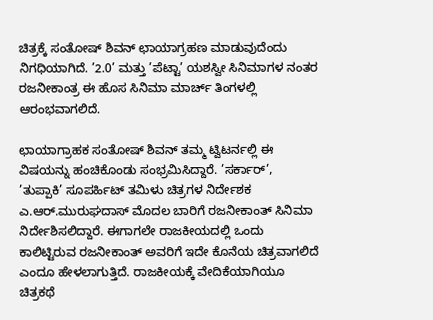ಚಿತ್ರಕ್ಕೆ ಸಂತೋಷ್ ಶಿವನ್ ಛಾಯಾಗ್ರಹಣ ಮಾಡುವುದೆಂದು ನಿಗಧಿಯಾಗಿದೆ. ’2.0’ ಮತ್ತು ’ಪೆಟ್ಟಾ’ ಯಶಸ್ವೀ ಸಿನಿಮಾಗಳ ನಂತರ ರಜನೀಕಾಂತ್ರ ಈ ಹೊಸ ಸಿನಿಮಾ ಮಾರ್ಚ್ ತಿಂಗಳಲ್ಲಿ ಆರಂಭವಾಗಲಿದೆ.

ಛಾಯಾಗ್ರಾಹಕ ಸಂತೋಷ್ ಶಿವನ್ ತಮ್ಮ ಟ್ವಿಟರ್ನಲ್ಲಿ ಈ ವಿಷಯನ್ನು ಹಂಚಿಕೊಂಡು ಸಂಭ್ರಮಿಸಿದ್ದಾರೆ. ’ಸರ್ಕಾರ್’, ’ತುಪ್ಪಾಕಿ’ ಸೂಪರ್ಹಿಟ್ ತಮಿಳು ಚಿತ್ರಗಳ ನಿರ್ದೇಶಕ ಎ.ಆರ್.ಮುರುಘದಾಸ್ ಮೊದಲ ಬಾರಿಗೆ ರಜನೀಕಾಂತ್ ಸಿನಿಮಾ ನಿರ್ದೇಶಿಸಲಿದ್ದಾರೆ. ಈಗಾಗಲೇ ರಾಜಕೀಯದಲ್ಲಿ ಒಂದು ಕಾಲಿಟ್ಟಿರುವ ರಜನೀಕಾಂತ್ ಅವರಿಗೆ ಇದೇ ಕೊನೆಯ ಚಿತ್ರವಾಗಲಿದೆ ಎಂದೂ ಹೇಳಲಾಗುತ್ತಿದೆ. ರಾಜಕೀಯಕ್ಕೆ ವೇದಿಕೆಯಾಗಿಯೂ ಚಿತ್ರಕಥೆ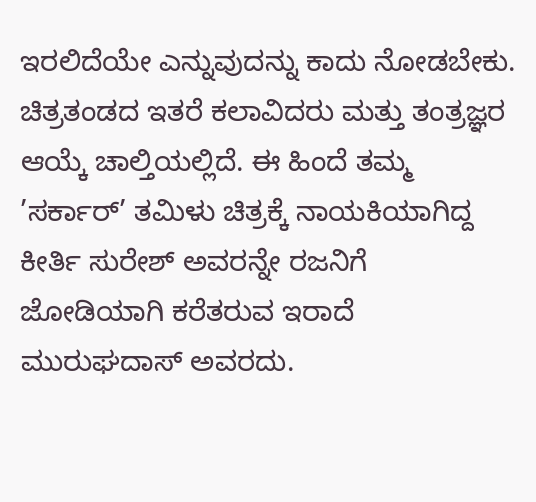ಇರಲಿದೆಯೇ ಎನ್ನುವುದನ್ನು ಕಾದು ನೋಡಬೇಕು. ಚಿತ್ರತಂಡದ ಇತರೆ ಕಲಾವಿದರು ಮತ್ತು ತಂತ್ರಜ್ಞರ ಆಯ್ಕೆ ಚಾಲ್ತಿಯಲ್ಲಿದೆ. ಈ ಹಿಂದೆ ತಮ್ಮ ’ಸರ್ಕಾರ್’ ತಮಿಳು ಚಿತ್ರಕ್ಕೆ ನಾಯಕಿಯಾಗಿದ್ದ ಕೀರ್ತಿ ಸುರೇಶ್ ಅವರನ್ನೇ ರಜನಿಗೆ ಜೋಡಿಯಾಗಿ ಕರೆತರುವ ಇರಾದೆ ಮುರುಘದಾಸ್ ಅವರದು.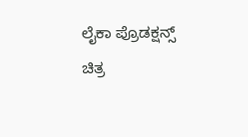ಲೈಕಾ ಪ್ರೊಡಕ್ಷನ್ಸ್ ಚಿತ್ರ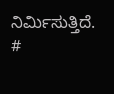ನಿರ್ಮಿಸುತ್ತಿದೆ.
#